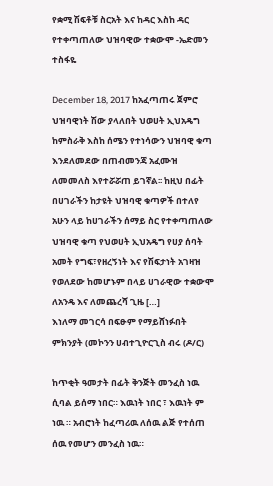የቋሚ ሽፍቶቹ ስርአት እና ከዳር እስከ ዳር የተቀጣጠለው ህዝባዊው ተቋውሞ -ኤድመን ተስፋዬ

December 18, 2017 ከአፈጣጠሩ ጀምሮ ህዝባዊነት ሽው ያላለበት ህወሀት ኢህአዴግ ከምስራቅ እስከ ሰሜን የተነሳውን ህዝባዊ ቁጣ እንደለመደው በጠብመንጃ አፈሙዝ ለመመለስ እየተሯሯጠ ይገኛል፡፡ ከዚህ በፊት በሀገራችን ከታዩት ህዝባዊ ቁጣዎች በተለየ አሁን ላይ ከሀገራችን ሰማይ ስር የተቀጣጠለው ህዝባዊ ቁጣ የህወሀት ኢህአዴግ የሀያ ሰባት አመት የግፍ፣የዘረኝነት እና የሽፍታነት አገዛዝ የወለደው ከመሆኑም በላይ ሀገራዊው ተቋውሞ ለአንዴ እና ለመጨረሻ ጊዜ […]
እነለማ መገርሳ በፍፁም የማይሸነፉበት ምክንያት (መኮንን ሀብተጊዮርጊስ ብሩ (ዶ/ር)

ከጥቂት ዓመታት በፊት ቅንጅት መንፈስ ነዉ ሲባል ይሰማ ነበር። እዉነት ነበር ፣ እዉነት ም ነዉ ። አብሮነት ከፈጣሪዉ ለሰዉ ልጅ የተሰጠ ሰዉ የመሆን መንፈስ ነዉ።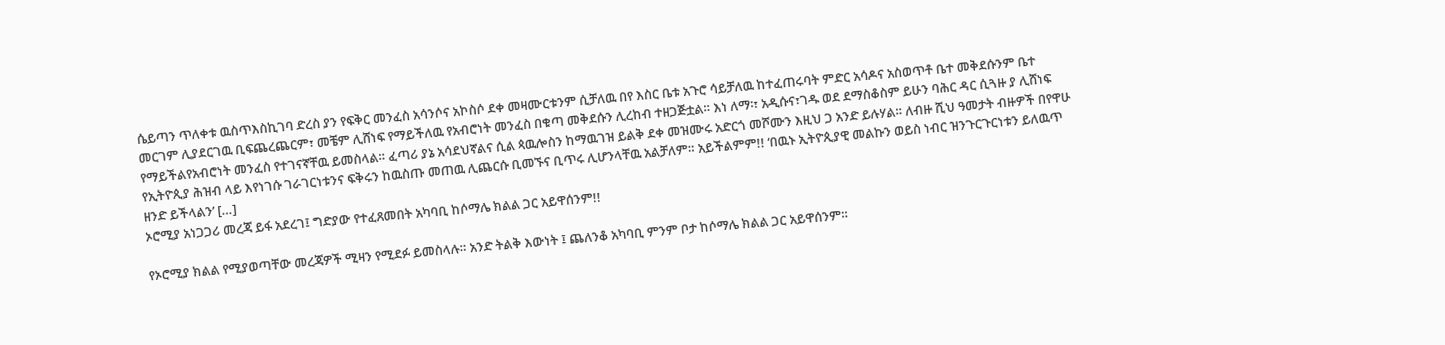ሴይጣን ጥለቀቱ ዉስጥእስኪገባ ድረስ ያን የፍቅር መንፈስ አሳንሶና አኮስሶ ደቀ መዛሙርቱንም ሲቻለዉ በየ እስር ቤቱ አጉሮ ሳይቻለዉ ከተፈጠሩባት ምድር አሳዶና አስወጥቶ ቤተ መቅደሱንም ቤተ መርገም ሊያደርገዉ ቢፍጨረጨርም፣ መቼም ሊሸነፍ የማይችለዉ የአብሮነት መንፈስ በቁጣ መቅደሱን ሊረከብ ተዘጋጅቷል። እነ ለማ፡፣ አዲሱና፣ገዱ ወደ ደማስቆስም ይሁን ባሕር ዳር ሲጓዙ ያ ሊሸነፍ የማይችልየአብሮነት መንፈስ የተገናኛቸዉ ይመስላል። ፈጣሪ ያኔ አሳደህኛልና ሲል ጳዉሎስን ከማዉገዝ ይልቅ ደቀ መዝሙሩ አድርጎ መሾሙን እዚህ ጋ አንድ ይሉሃል። ለብዙ ሺህ ዓመታት ብዙዎች በየዋሁ የኢትዮጲያ ሕዝብ ላይ እየነገሱ ገራገርነቱንና ፍቅሩን ከዉስጡ መጠዉ ሊጨርሱ ቢመኙና ቢጥሩ ሊሆንላቸዉ አልቻለም። አይችልምም!! ‘በዉኑ ኢትዮጲያዊ መልኩን ወይስ ነብር ዝንጉርጉርነቱን ይለዉጥ ዘንድ ይችላልን’ […]
ኦሮሚያ አነጋጋሪ መረጃ ይፋ አደረገ፤ ግድያው የተፈጸመበት አካባቢ ከሶማሌ ክልል ጋር አይዋሰንም!!

የኦሮሚያ ክልል የሚያወጣቸው መረጃዎች ሚዛን የሚደፉ ይመስላሉ። አንድ ትልቅ እውነት ፤ ጨለንቆ አካባቢ ምንም ቦታ ከሶማሌ ክልል ጋር አይዋሰንም።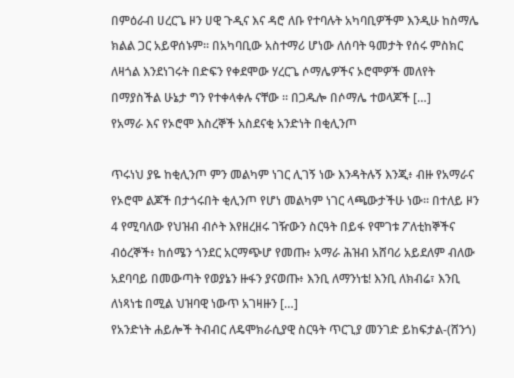በምዕራብ ሀረርጌ ዞን ሀዊ ጉዲና እና ዳሮ ለቡ የተባሉት አካባቢዎችም እንዲሁ ከስማሌ ክልል ጋር አይዋሰኑም። በአካባቢው አስተማሪ ሆነው ለሰባት ዓመታት የሰሩ ምስክር ለዛጎል እንደነገሩት በድፍን የቀደሞው ሃረርጌ ሶማሌዎችና ኦሮሞዎች መለየት በማያስችል ሁኔታ ግን የተቀላቀሉ ናቸው ። በጋዱሎ በሶማሌ ተወላጆች […]
የአማራ እና የኦሮሞ እስረኞች አስደናቂ አንድነት በቂሊንጦ

ጥሩነህ ያዬ ከቂሊንጦ ምን መልካም ነገር ሊገኝ ነው እንዳትሉኝ እንጂ፥ ብዙ የአማራና የኦሮሞ ልጆች በታጎሩበት ቂሊንጦ የሆነ መልካም ነገር ላጫውታችሁ ነው። በተለይ ዞን 4 የሚባለው የህዝብ ብሶት እየዘረዘሩ ገዥውን ስርዓት በይፋ የሞገቱ ፖለቲከኞችና ብዕረኞች፥ ከሰሜን ጎንደር አርማጭሆ የመጡ፥ አማራ ሕዝብ አሸባሪ አይደለም ብለው አደባባይ በመውጣት የወያኔን ዙፋን ያናወጡ፥ እንቢ ለማንነቴ! እንቢ ለክብሬ፣ እንቢ ለነጻነቴ በሚል ህዝባዊ ነውጥ አገዛዙን […]
የአንድነት ሐይሎች ትብብር ለዴሞክራሲያዊ ስርዓት ጥርጊያ መንገድ ይከፍታል-(ሸንጎ)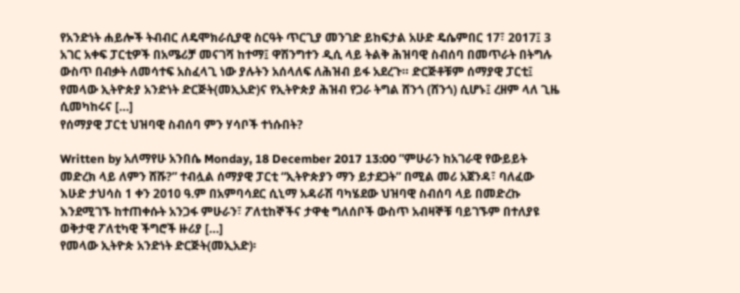የአንድነት ሐይሎች ትብብር ለዴሞክራሲያዊ ስርዓት ጥርጊያ መንገድ ይከፍታል አሁድ ዴሴምበር 17፣ 2017፤ 3 አገር አቀፍ ፓርቲዎች በአሜሪቻ መናገሻ ከተማ፤ ዋሽንግተን ዲሲ ላይ ትልቅ ሕዝባዊ ስብሰባ በመጥራት በትግሉ ውስጥ በብቃት ለመሳተፍ አስፈላጊ ነው ያሉትን አሰላለፍ ለሕዝብ ይፋ አደረጉ። ድርጅቶቹም ሰማያዊ ፓርቲ፤ የመላው ኢትዮጵያ አንድነት ድርጅት(መኢአድ)ና የኢትዮጵያ ሕዝብ የጋራ ትግል ሸንጎ (ሸንጎ) ሲሆኑ፤ ረዘም ላለ ጊዜ ሲመካከሩና […]
የሰማያዊ ፓርቲ ህዝባዊ ስብሰባ ምን ሃሳቦች ተነሱበት?

Written by አለማየሁ አንበሴ Monday, 18 December 2017 13:00 ”ምሁራን ከአገራዊ የውይይት መድረክ ላይ ለምን ሸሹ?” ተብሏል ሰማያዊ ፓርቲ “ኢትዮጵያን ማን ይታደጋት” በሚል መሪ አጀንዳ፣ ባለፈው እሁድ ታህሳስ 1 ቀን 2010 ዓ.ም በአምባሳደር ሲኒማ አዳራሽ ባካሄደው ህዝባዊ ስብሰባ ላይ በመድረኩ እንደሚገኙ ከተጠቀሱት አንጋፋ ምሁራን፣ ፖለቲከኞችና ታዋቂ ግለሰቦች ውስጥ አብዛኞቹ ባይገኙም በተለያዩ ወቅታዊ ፖለቲካዊ ችግሮች ዙሪያ […]
የመላው ኢትዮጵ አንድነት ድርጅት(መኢአድ)፡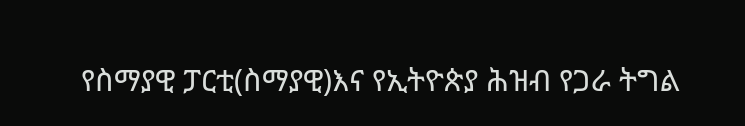የስማያዊ ፓርቲ(ስማያዊ)እና የኢትዮጵያ ሕዝብ የጋራ ትግል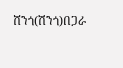ሸንጎ(ሽንጎ)በጋራ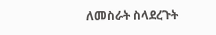ለመስራት ስላደረጉት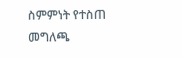ስምምነት የተስጠ መግለጫ